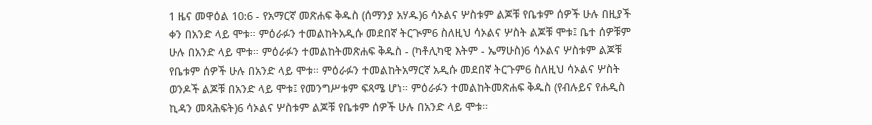1 ዜና መዋዕል 10:6 - የአማርኛ መጽሐፍ ቅዱስ (ሰማንያ አሃዱ)6 ሳኦልና ሦስቱም ልጆቹ የቤቱም ሰዎች ሁሉ በዚያች ቀን በአንድ ላይ ሞቱ። ምዕራፉን ተመልከትአዲሱ መደበኛ ትርጒም6 ስለዚህ ሳኦልና ሦስት ልጆቹ ሞቱ፤ ቤተ ሰዎቹም ሁሉ በአንድ ላይ ሞቱ። ምዕራፉን ተመልከትመጽሐፍ ቅዱስ - (ካቶሊካዊ እትም - ኤማሁስ)6 ሳኦልና ሦስቱም ልጆቹ የቤቱም ሰዎች ሁሉ በአንድ ላይ ሞቱ። ምዕራፉን ተመልከትአማርኛ አዲሱ መደበኛ ትርጉም6 ስለዚህ ሳኦልና ሦስት ወንዶች ልጆቹ በአንድ ላይ ሞቱ፤ የመንግሥቱም ፍጻሜ ሆነ። ምዕራፉን ተመልከትመጽሐፍ ቅዱስ (የብሉይና የሐዲስ ኪዳን መጻሕፍት)6 ሳኦልና ሦስቱም ልጆቹ የቤቱም ሰዎች ሁሉ በአንድ ላይ ሞቱ።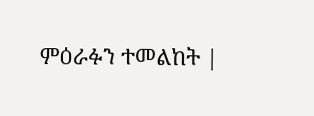ምዕራፉን ተመልከት |